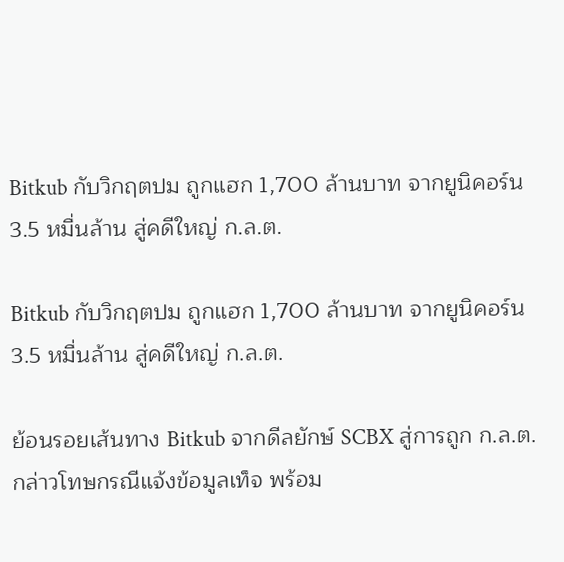Bitkub กับวิกฤตปม ถูกแฮก 1,700 ล้านบาท จากยูนิคอร์น 3.5 หมื่นล้าน สู่คดีใหญ่ ก.ล.ต.

Bitkub กับวิกฤตปม ถูกแฮก 1,700 ล้านบาท จากยูนิคอร์น 3.5 หมื่นล้าน สู่คดีใหญ่ ก.ล.ต.

ย้อนรอยเส้นทาง Bitkub จากดีลยักษ์ SCBX สู่การถูก ก.ล.ต. กล่าวโทษกรณีแจ้งข้อมูลเท็จ พร้อม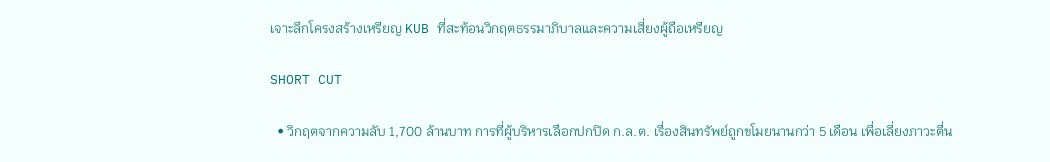เจาะลึกโครงสร้างเหรียญ KUB ที่สะท้อนวิกฤตธรรมาภิบาลและความเสี่ยงผู้ถือเหรียญ

SHORT CUT

  • วิกฤตจากความลับ 1,700 ล้านบาท การที่ผู้บริหารเลือกปกปิด ก.ล.ต. เรื่องสินทรัพย์ถูกขโมยนานกว่า 5 เดือน เพื่อเลี่ยงภาวะตื่น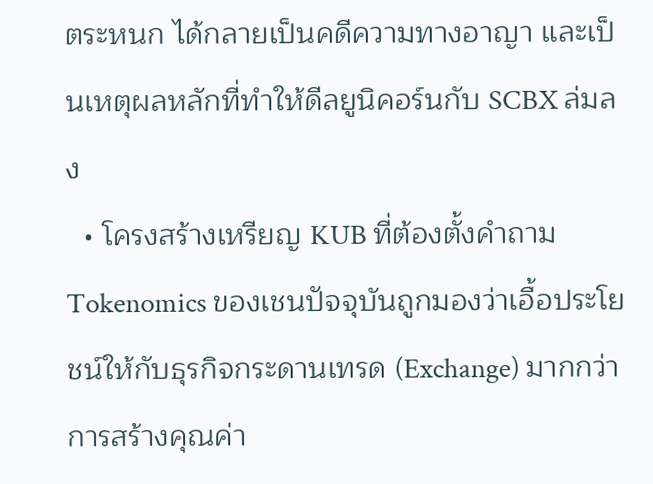ตระหนก ได้กลายเป็นคดีความทางอาญา และเป็นเหตุผลหลักที่ทำให้ดีลยูนิคอร์นกับ SCBX ล่มลง
  • โครงสร้างเหรียญ KUB ที่ต้องตั้งคำถาม Tokenomics ของเชนปัจจุบันถูกมองว่าเอื้อประโยชน์ให้กับธุรกิจกระดานเทรด (Exchange) มากกว่าการสร้างคุณค่า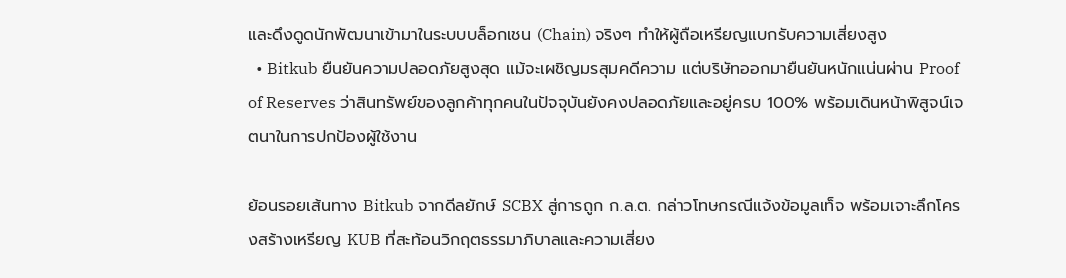และดึงดูดนักพัฒนาเข้ามาในระบบบล็อกเชน (Chain) จริงๆ ทำให้ผู้ถือเหรียญแบกรับความเสี่ยงสูง
  • Bitkub ยืนยันความปลอดภัยสูงสุด แม้จะเผชิญมรสุมคดีความ แต่บริษัทออกมายืนยันหนักแน่นผ่าน Proof of Reserves ว่าสินทรัพย์ของลูกค้าทุกคนในปัจจุบันยังคงปลอดภัยและอยู่ครบ 100% พร้อมเดินหน้าพิสูจน์เจตนาในการปกป้องผู้ใช้งาน

ย้อนรอยเส้นทาง Bitkub จากดีลยักษ์ SCBX สู่การถูก ก.ล.ต. กล่าวโทษกรณีแจ้งข้อมูลเท็จ พร้อมเจาะลึกโครงสร้างเหรียญ KUB ที่สะท้อนวิกฤตธรรมาภิบาลและความเสี่ยง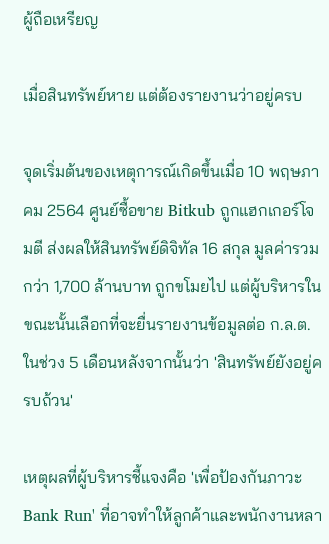ผู้ถือเหรียญ

เมื่อสินทรัพย์หาย แต่ต้องรายงานว่าอยู่ครบ

จุดเริ่มต้นของเหตุการณ์เกิดขึ้นเมื่อ 10 พฤษภาคม 2564 ศูนย์ซื้อขาย Bitkub ถูกแฮกเกอร์โจมตี ส่งผลให้สินทรัพย์ดิจิทัล 16 สกุล มูลค่ารวมกว่า 1,700 ล้านบาท ถูกขโมยไป แต่ผู้บริหารในขณะนั้นเลือกที่จะยื่นรายงานข้อมูลต่อ ก.ล.ต. ในช่วง 5 เดือนหลังจากนั้นว่า 'สินทรัพย์ยังอยู่ครบถ้วน'

เหตุผลที่ผู้บริหารชี้แจงคือ 'เพื่อป้องกันภาวะ Bank Run' ที่อาจทำให้ลูกค้าและพนักงานหลา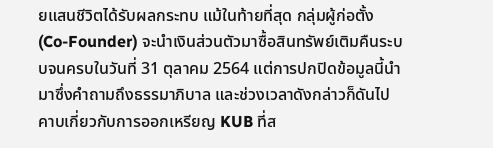ยแสนชีวิตได้รับผลกระทบ แม้ในท้ายที่สุด กลุ่มผู้ก่อตั้ง (Co-Founder) จะนำเงินส่วนตัวมาซื้อสินทรัพย์เติมคืนระบบจนครบในวันที่ 31 ตุลาคม 2564 แต่การปกปิดข้อมูลนี้นำมาซึ่งคำถามถึงธรรมาภิบาล และช่วงเวลาดังกล่าวก็ดันไปคาบเกี่ยวกับการออกเหรียญ KUB ที่ส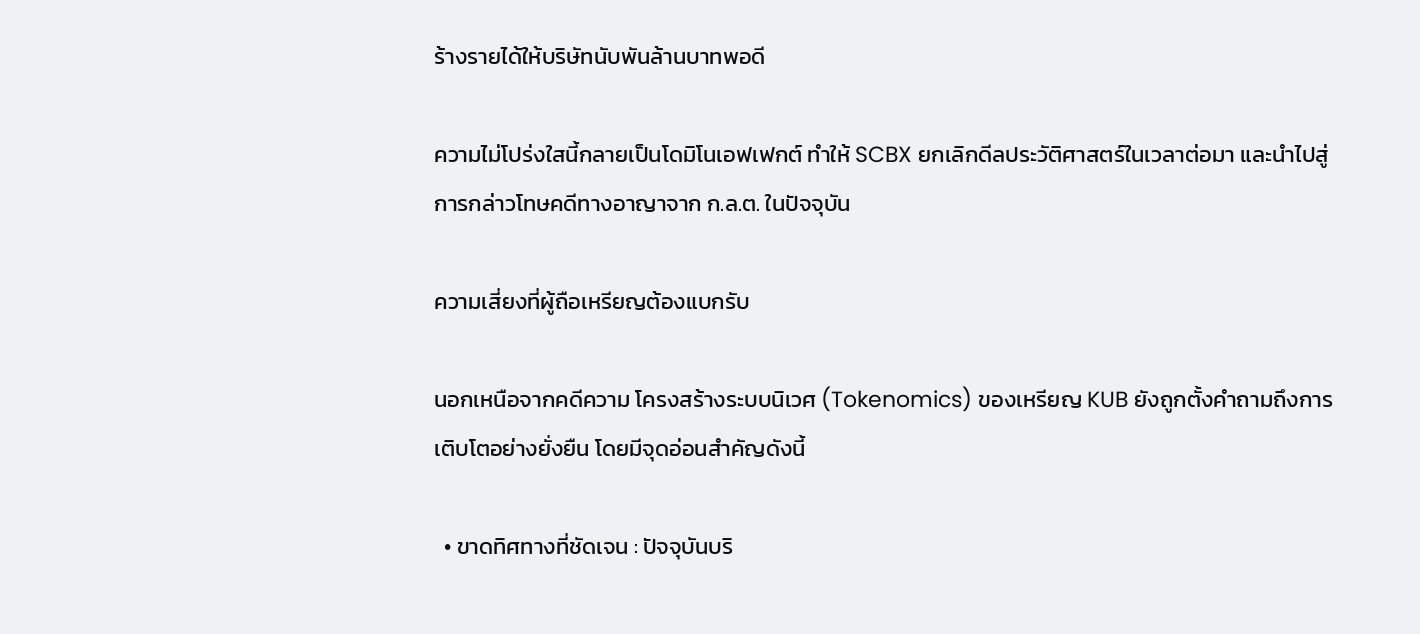ร้างรายได้ให้บริษัทนับพันล้านบาทพอดี

ความไม่โปร่งใสนี้กลายเป็นโดมิโนเอฟเฟกต์ ทำให้ SCBX ยกเลิกดีลประวัติศาสตร์ในเวลาต่อมา และนำไปสู่การกล่าวโทษคดีทางอาญาจาก ก.ล.ต. ในปัจจุบัน

ความเสี่ยงที่ผู้ถือเหรียญต้องแบกรับ

นอกเหนือจากคดีความ โครงสร้างระบบนิเวศ (Tokenomics) ของเหรียญ KUB ยังถูกตั้งคำถามถึงการเติบโตอย่างยั่งยืน โดยมีจุดอ่อนสำคัญดังนี้

  • ขาดทิศทางที่ชัดเจน : ปัจจุบันบริ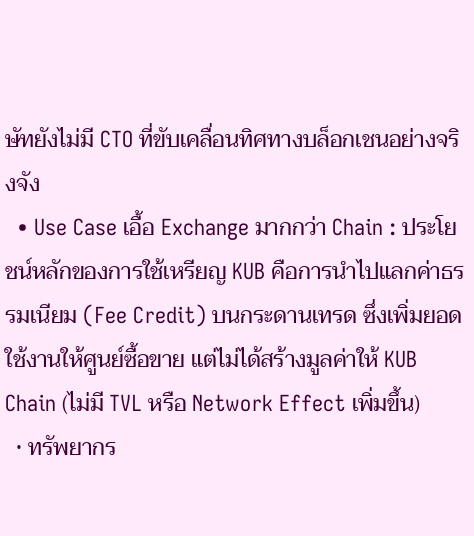ษัทยังไม่มี CTO ที่ขับเคลื่อนทิศทางบล็อกเชนอย่างจริงจัง
  • Use Case เอื้อ Exchange มากกว่า Chain : ประโยชน์หลักของการใช้เหรียญ KUB คือการนำไปแลกค่าธรรมเนียม (Fee Credit) บนกระดานเทรด ซึ่งเพิ่มยอดใช้งานให้ศูนย์ซื้อขาย แต่ไม่ได้สร้างมูลค่าให้ KUB Chain (ไม่มี TVL หรือ Network Effect เพิ่มขึ้น)
  • ทรัพยากร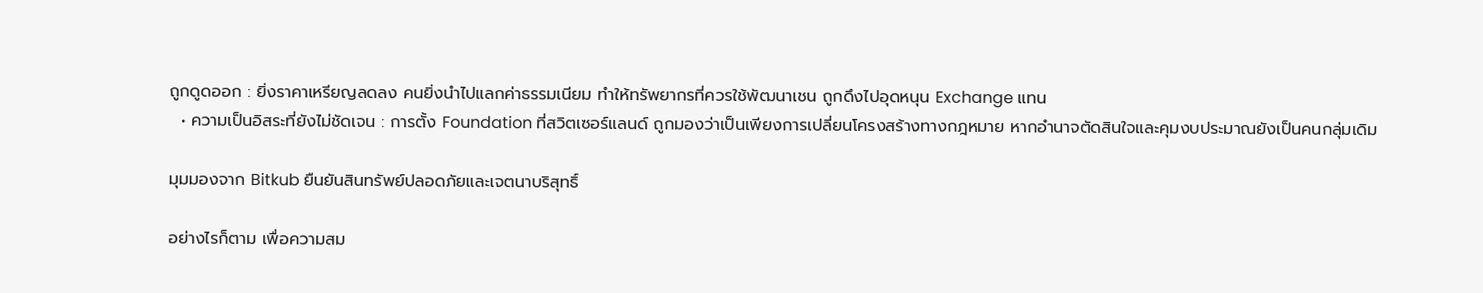ถูกดูดออก : ยิ่งราคาเหรียญลดลง คนยิ่งนำไปแลกค่าธรรมเนียม ทำให้ทรัพยากรที่ควรใช้พัฒนาเชน ถูกดึงไปอุดหนุน Exchange แทน
  • ความเป็นอิสระที่ยังไม่ชัดเจน : การตั้ง Foundation ที่สวิตเซอร์แลนด์ ถูกมองว่าเป็นเพียงการเปลี่ยนโครงสร้างทางกฎหมาย หากอำนาจตัดสินใจและคุมงบประมาณยังเป็นคนกลุ่มเดิม

มุมมองจาก Bitkub ยืนยันสินทรัพย์ปลอดภัยและเจตนาบริสุทธิ์

อย่างไรก็ตาม เพื่อความสม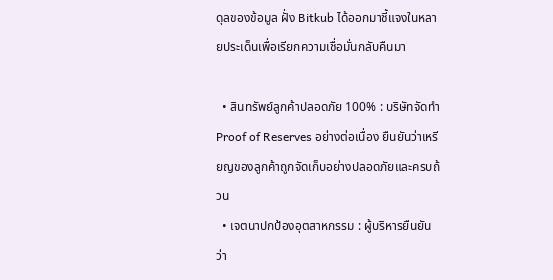ดุลของข้อมูล ฝั่ง Bitkub ได้ออกมาชี้แจงในหลายประเด็นเพื่อเรียกความเชื่อมั่นกลับคืนมา

  • สินทรัพย์ลูกค้าปลอดภัย 100% : บริษัทจัดทำ Proof of Reserves อย่างต่อเนื่อง ยืนยันว่าเหรียญของลูกค้าถูกจัดเก็บอย่างปลอดภัยและครบถ้วน
  • เจตนาปกป้องอุตสาหกรรม : ผู้บริหารยืนยันว่า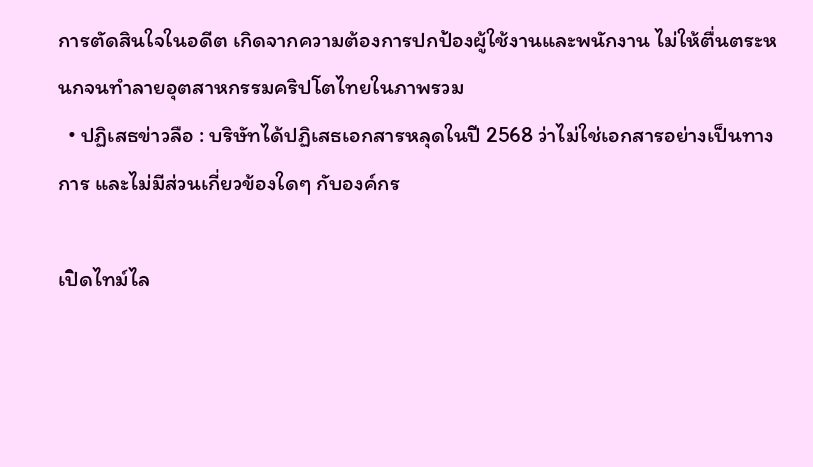การตัดสินใจในอดีต เกิดจากความต้องการปกป้องผู้ใช้งานและพนักงาน ไม่ให้ตื่นตระหนกจนทำลายอุตสาหกรรมคริปโตไทยในภาพรวม
  • ปฏิเสธข่าวลือ : บริษัทได้ปฏิเสธเอกสารหลุดในปี 2568 ว่าไม่ใช่เอกสารอย่างเป็นทางการ และไม่มีส่วนเกี่ยวข้องใดๆ กับองค์กร

เปิดไทม์ไล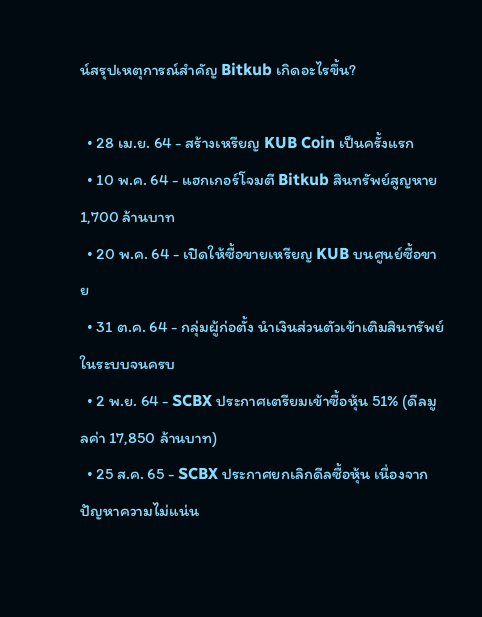น์สรุปเหตุการณ์สำคัญ Bitkub เกิดอะไรขึ้น?

  • 28 เม.ย. 64 - สร้างเหรียญ KUB Coin เป็นครั้งแรก
  • 10 พ.ค. 64 - แฮกเกอร์โจมตี Bitkub สินทรัพย์สูญหาย 1,700 ล้านบาท
  • 20 พ.ค. 64 - เปิดให้ซื้อขายเหรียญ KUB บนศูนย์ซื้อขาย
  • 31 ต.ค. 64 - กลุ่มผู้ก่อตั้ง นำเงินส่วนตัวเข้าเติมสินทรัพย์ในระบบจนครบ
  • 2 พ.ย. 64 - SCBX ประกาศเตรียมเข้าซื้อหุ้น 51% (ดีลมูลค่า 17,850 ล้านบาท)
  • 25 ส.ค. 65 - SCBX ประกาศยกเลิกดีลซื้อหุ้น เนื่องจากปัญหาความไม่แน่น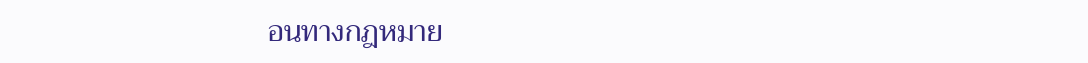อนทางกฎหมาย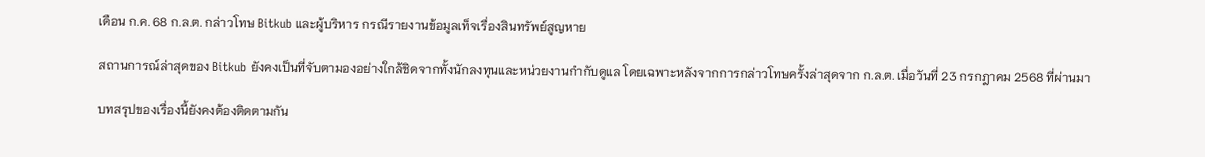เดือน ก.ค. 68 ก.ล.ต. กล่าวโทษ Bitkub และผู้บริหาร กรณีรายงานข้อมูลเท็จเรื่องสินทรัพย์สูญหาย

สถานการณ์ล่าสุดของ Bitkub ยังคงเป็นที่จับตามองอย่างใกล้ชิดจากทั้งนักลงทุนและหน่วยงานกำกับดูแล โดยเฉพาะหลังจากการกล่าวโทษครั้งล่าสุดจาก ก.ล.ต. เมื่อวันที่ 23 กรกฎาคม 2568 ที่ผ่านมา

บทสรุปของเรื่องนี้ยังคงต้องติดตามกัน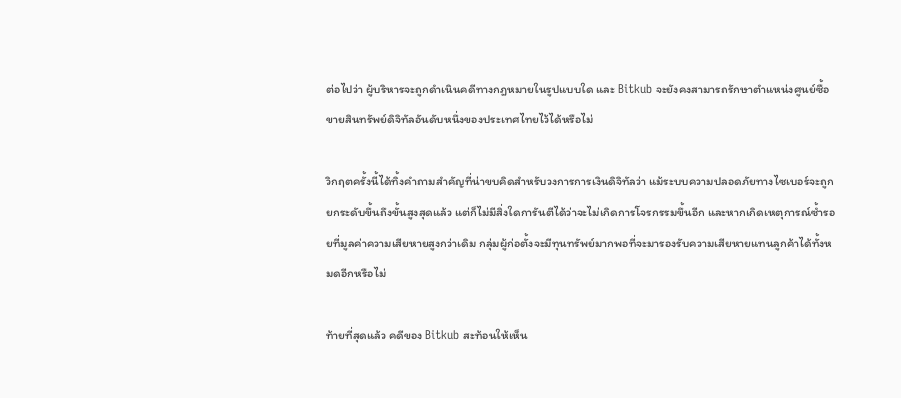ต่อไปว่า ผู้บริหารจะถูกดำเนินคดีทางกฎหมายในรูปแบบใด และ Bitkub จะยังคงสามารถรักษาตำแหน่งศูนย์ซื้อขายสินทรัพย์ดิจิทัลอันดับหนึ่งของประเทศไทยไว้ได้หรือไม่

วิกฤตครั้งนี้ได้ทิ้งคำถามสำคัญที่น่าขบคิดสำหรับวงการการเงินดิจิทัลว่า แม้ระบบความปลอดภัยทางไซเบอร์จะถูกยกระดับขึ้นถึงขั้นสูงสุดแล้ว แต่ก็ไม่มีสิ่งใดการันตีได้ว่าจะไม่เกิดการโจรกรรมขึ้นอีก และหากเกิดเหตุการณ์ซ้ำรอยที่มูลค่าความเสียหายสูงกว่าเดิม กลุ่มผู้ก่อตั้งจะมีทุนทรัพย์มากพอที่จะมารองรับความเสียหายแทนลูกค้าได้ทั้งหมดอีกหรือไม่

ท้ายที่สุดแล้ว คดีของ Bitkub สะท้อนให้เห็น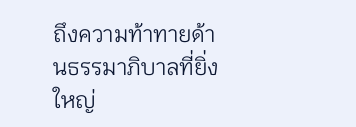ถึงความท้าทายด้านธรรมาภิบาลที่ยิ่งใหญ่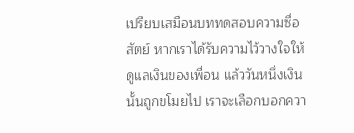เปรียบเสมือนบททดสอบความซื่อสัตย์ หากเราได้รับความไว้วางใจให้ดูแลเงินของเพื่อน แล้ววันหนึ่งเงินนั้นถูกขโมยไป เราจะเลือกบอกควา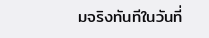มจริงทันทีในวันที่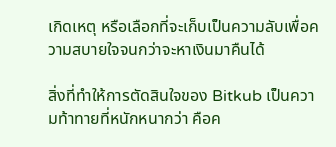เกิดเหตุ หรือเลือกที่จะเก็บเป็นความลับเพื่อความสบายใจจนกว่าจะหาเงินมาคืนได้

สิ่งที่ทำให้การตัดสินใจของ Bitkub เป็นความท้าทายที่หนักหนากว่า คือค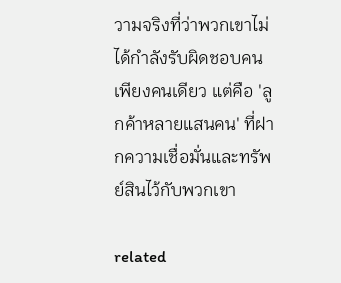วามจริงที่ว่าพวกเขาไม่ได้กำลังรับผิดชอบคนเพียงคนเดียว แต่คือ 'ลูกค้าหลายแสนคน' ที่ฝากความเชื่อมั่นและทรัพย์สินไว้กับพวกเขา

related